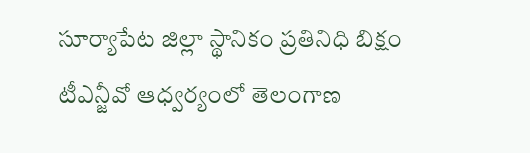సూర్యాపేట జిల్లా స్థానికం ప్రతినిధి బిక్షం
టీఎన్జీవో ఆధ్వర్యంలో తెలంగాణ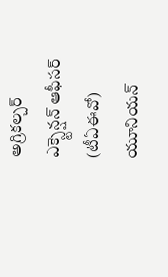అగ్రికల్చర్ ఎక్స్టెన్షన్ ఆఫీసర్ (టీఏఈవో) యూనియన్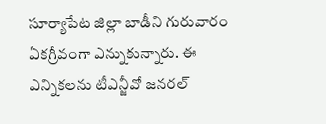సూర్యాపేట జిల్లా బాడీని గురువారం ఏకగ్రీవంగా ఎన్నుకున్నారు. ఈ ఎన్నికలను టీఎన్జీవో జనరల్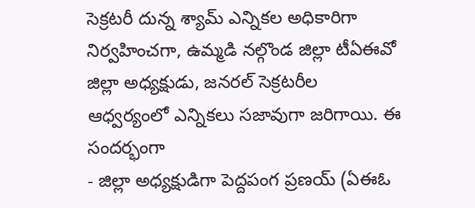సెక్రటరీ దున్న శ్యామ్ ఎన్నికల అధికారిగా నిర్వహించగా, ఉమ్మడి నల్గొండ జిల్లా టీఏఈవో జిల్లా అధ్యక్షుడు, జనరల్ సెక్రటరీల ఆధ్వర్యంలో ఎన్నికలు సజావుగా జరిగాయి. ఈ సందర్భంగా
- జిల్లా అధ్యక్షుడిగా పెద్దపంగ ప్రణయ్ (ఏఈఓ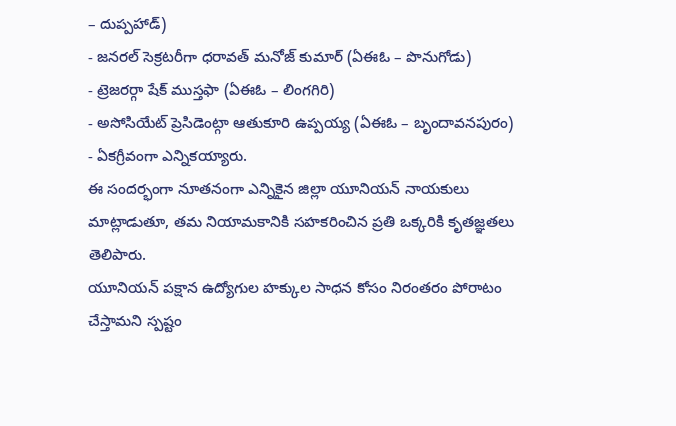– దుప్పహాడ్)
- జనరల్ సెక్రటరీగా ధరావత్ మనోజ్ కుమార్ (ఏఈఓ – పొనుగోడు)
- ట్రెజరర్గా షేక్ ముస్తఫా (ఏఈఓ – లింగగిరి)
- అసోసియేట్ ప్రెసిడెంట్గా ఆతుకూరి ఉప్పయ్య (ఏఈఓ – బృందావనపురం)
- ఏకగ్రీవంగా ఎన్నికయ్యారు.
ఈ సందర్భంగా నూతనంగా ఎన్నికైన జిల్లా యూనియన్ నాయకులు మాట్లాడుతూ, తమ నియామకానికి సహకరించిన ప్రతి ఒక్కరికి కృతజ్ఞతలు తెలిపారు.
యూనియన్ పక్షాన ఉద్యోగుల హక్కుల సాధన కోసం నిరంతరం పోరాటం చేస్తామని స్పష్టం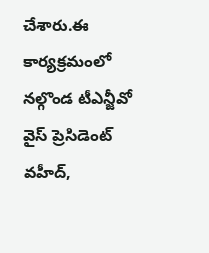చేశారు.ఈ కార్యక్రమంలో నల్గొండ టీఎన్జీవో వైస్ ప్రెసిడెంట్ వహీద్,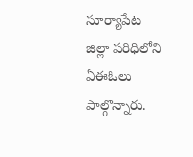సూర్యాపేట జిల్లా పరిధిలోని ఏఈఓలు పాల్గొన్నారు.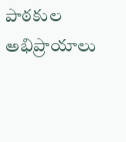పాఠకుల అభిప్రాయాలు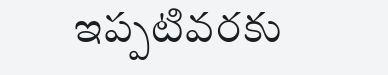ఇప్పటివరకు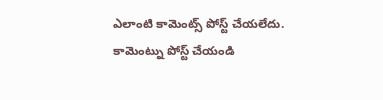ఎలాంటి కామెంట్స్ పోస్ట్ చేయలేదు.
కామెంట్ను పోస్ట్ చేయండి